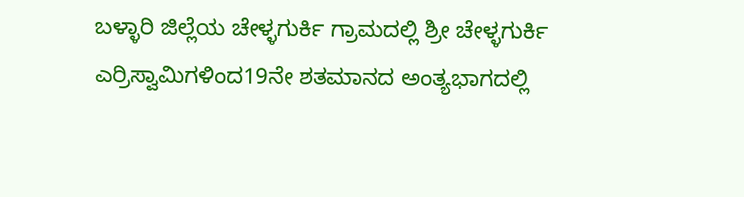ಬಳ್ಳಾರಿ ಜಿಲ್ಲೆಯ ಚೇಳ್ಳಗುರ್ಕಿ ಗ್ರಾಮದಲ್ಲಿ ಶ್ರೀ ಚೇಳ್ಳಗುರ್ಕಿ ಎರ್ರಿಸ್ವಾಮಿಗಳಿಂದ19ನೇ ಶತಮಾನದ ಅಂತ್ಯಭಾಗದಲ್ಲಿ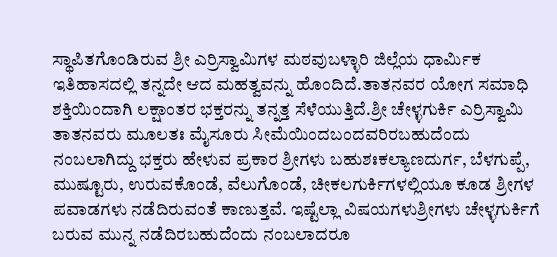ಸ್ಥಾಪಿತಗೊಂಡಿರುವ ಶ್ರೀ ಎರ್ರಿಸ್ವಾಮಿಗಳ ಮಠವುಬಳ್ಳಾರಿ ಜಿಲ್ಲೆಯ ಧಾರ್ಮಿಕ ಇತಿಹಾಸದಲ್ಲಿ ತನ್ನದೇ ಆದ ಮಹತ್ವವನ್ನು ಹೊಂದಿದೆ.ತಾತನವರ ಯೋಗ ಸಮಾಧಿ ಶಕ್ತಿಯಿಂದಾಗಿ ಲಕ್ಷಾಂತರ ಭಕ್ತರನ್ನು ತನ್ನತ್ತ ಸೆಳೆಯುತ್ತಿದೆ.ಶ್ರೀ ಚೇಳ್ಳಗುರ್ಕಿ ಎರ್ರಿಸ್ವಾಮಿ ತಾತನವರು ಮೂಲತಃ ಮೈಸೂರು ಸೀಮೆಯಿಂದಬಂದವರಿರಬಹುದೆಂದು ನಂಬಲಾಗಿದ್ದು ಭಕ್ತರು ಹೇಳುವ ಪ್ರಕಾರ ಶ್ರೀಗಳು ಬಹುಶಃಕಲ್ಯಾಣದುರ್ಗ, ಬೆಳಗುಪ್ಪೆ, ಮುಷ್ಟೂರು, ಉರುವಕೊಂಡೆ, ವೆಲುಗೊಂಡೆ, ಚೀಕಲಗುರ್ಕಿಗಳಲ್ಲಿಯೂ ಕೂಡ ಶ್ರೀಗಳ ಪವಾಡಗಳು ನಡೆದಿರುವಂತೆ ಕಾಣುತ್ತವೆ. ಇಷ್ಟೆಲ್ಲಾ ವಿಷಯಗಳುಶ್ರೀಗಳು ಚೇಳ್ಳಗುರ್ಕಿಗೆ ಬರುವ ಮುನ್ನ ನಡೆದಿರಬಹುದೆಂದು ನಂಬಲಾದರೂ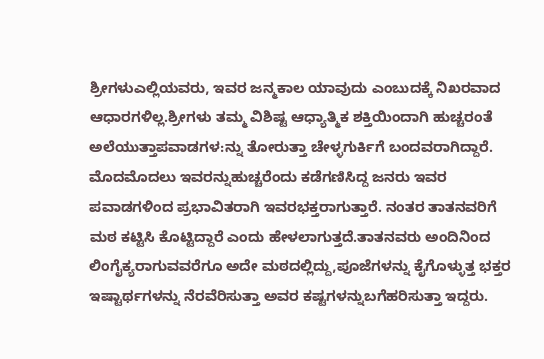ಶ್ರೀಗಳುಎಲ್ಲಿಯವರು, ಇವರ ಜನ್ಮಕಾಲ ಯಾವುದು ಎಂಬುದಕ್ಕೆ ನಿಖರವಾದ ಆಧಾರಗಳಿಲ್ಲ.ಶ್ರೀಗಳು ತಮ್ಮ ವಿಶಿಷ್ಟ ಆಧ್ಯಾತ್ಮಿಕ ಶಕ್ತಿಯಿಂದಾಗಿ ಹುಚ್ಚರಂತೆ ಅಲೆಯುತ್ತಾಪವಾಡಗಳ:ನ್ನು ತೋರುತ್ತಾ ಚೇಳ್ಳಗುರ್ಕಿಗೆ ಬಂದವರಾಗಿದ್ದಾರೆ. ಮೊದಮೊದಲು ಇವರನ್ನುಹುಚ್ಚರೆಂದು ಕಡೆಗಣಿಸಿದ್ದ ಜನರು ಇವರ ಪವಾಡಗಳಿಂದ ಪ್ರಭಾವಿತರಾಗಿ ಇವರಭಕ್ತರಾಗುತ್ತಾರೆ. ನಂತರ ತಾತನವರಿಗೆ ಮಠ ಕಟ್ಟಿಸಿ ಕೊಟ್ಟಿದ್ದಾರೆ ಎಂದು ಹೇಳಲಾಗುತ್ತದೆ.ತಾತನವರು ಅಂದಿನಿಂದ ಲಿಂಗೈಕ್ಯರಾಗುವವರೆಗೂ ಅದೇ ಮಠದಲ್ಲಿದ್ದು,ಪೂಜೆಗಳನ್ನು ಕೈಗೊಳ್ಳುತ್ತ ಭಕ್ತರ ಇಷ್ಟಾರ್ಥಗಳನ್ನು ನೆರವೆರಿಸುತ್ತಾ ಅವರ ಕಷ್ಟಗಳನ್ನುಬಗೆಹರಿಸುತ್ತಾ ಇದ್ದರು.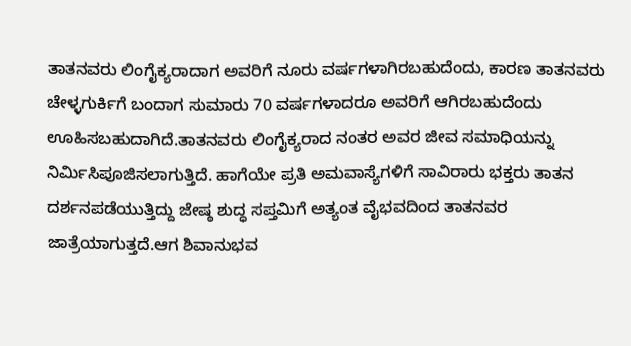ತಾತನವರು ಲಿಂಗೈಕ್ಯರಾದಾಗ ಅವರಿಗೆ ನೂರು ವರ್ಷಗಳಾಗಿರಬಹುದೆಂದು, ಕಾರಣ ತಾತನವರು ಚೇಳ್ಳಗುರ್ಕಿಗೆ ಬಂದಾಗ ಸುಮಾರು 70 ವರ್ಷಗಳಾದರೂ ಅವರಿಗೆ ಆಗಿರಬಹುದೆಂದು ಊಹಿಸಬಹುದಾಗಿದೆ.ತಾತನವರು ಲಿಂಗೈಕ್ಯರಾದ ನಂತರ ಅವರ ಜೀವ ಸಮಾಧಿಯನ್ನು ನಿರ್ಮಿಸಿಪೂಜಿಸಲಾಗುತ್ತಿದೆ. ಹಾಗೆಯೇ ಪ್ರತಿ ಅಮವಾಸ್ಯೆಗಳಿಗೆ ಸಾವಿರಾರು ಭಕ್ತರು ತಾತನ ದರ್ಶನಪಡೆಯುತ್ತಿದ್ದು ಜೇಷ್ಠ ಶುದ್ಧ ಸಪ್ತಮಿಗೆ ಅತ್ಯಂತ ವೈಭವದಿಂದ ತಾತನವರ ಜಾತ್ರೆಯಾಗುತ್ತದೆ.ಆಗ ಶಿವಾನುಭವ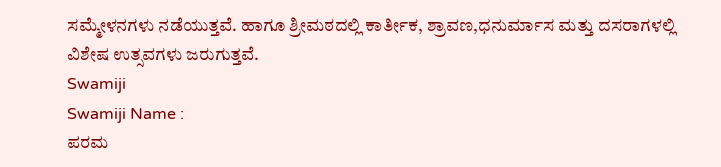ಸಮ್ಮೇಳನಗಳು ನಡೆಯುತ್ತವೆ. ಹಾಗೂ ಶ್ರೀಮಠದಲ್ಲಿ ಕಾರ್ತೀಕ, ಶ್ರಾವಣ,ಧನುರ್ಮಾಸ ಮತ್ತು ದಸರಾಗಳಲ್ಲಿ ವಿಶೇಷ ಉತ್ಸವಗಳು ಜರುಗುತ್ತವೆ.
Swamiji
Swamiji Name :
ಪರಮ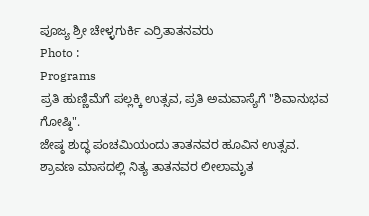ಪೂಜ್ಯ ಶ್ರೀ ಚೇಳ್ಳಗುರ್ಕಿ ಎರ್ರಿತಾತನವರು
Photo :
Programs
ಪ್ರತಿ ಹುಣ್ಣಿಮೆಗೆ ಪಲ್ಲಕ್ಕಿ ಉತ್ಸವ, ಪ್ರತಿ ಅಮವಾಸ್ಯೆಗೆ "ಶಿವಾನುಭವ ಗೋಷ್ಠಿ".
ಜೇಷ್ಠ ಶುದ್ಧ ಪಂಚಮಿಯಂದು ತಾತನವರ ಹೂವಿನ ಉತ್ಸವ.
ಶ್ರಾವಣ ಮಾಸದಲ್ಲಿ ನಿತ್ಯ ತಾತನವರ ಲೀಲಾಮೃತ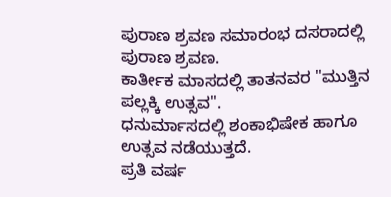ಪುರಾಣ ಶ್ರವಣ ಸಮಾರಂಭ ದಸರಾದಲ್ಲಿ ಪುರಾಣ ಶ್ರವಣ.
ಕಾರ್ತೀಕ ಮಾಸದಲ್ಲಿ ತಾತನವರ "ಮುತ್ತಿನ ಪಲ್ಲಕ್ಕಿ ಉತ್ಸವ".
ಧನುರ್ಮಾಸದಲ್ಲಿ ಶಂಕಾಭಿಷೇಕ ಹಾಗೂ ಉತ್ಸವ ನಡೆಯುತ್ತದೆ.
ಪ್ರತಿ ವರ್ಷ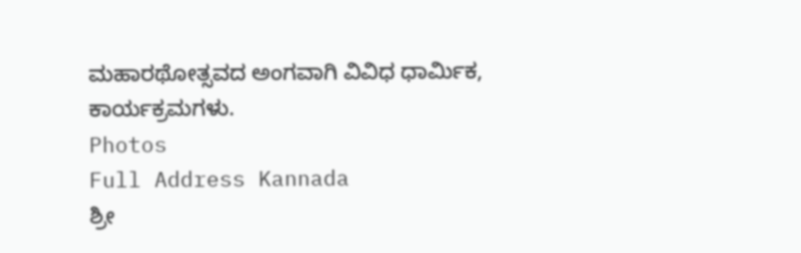ಮಹಾರಥೋತ್ಸವದ ಅಂಗವಾಗಿ ವಿವಿಧ ಧಾರ್ಮಿಕ,
ಕಾರ್ಯಕ್ರಮಗಳು.
Photos
Full Address Kannada
ಶ್ರೀ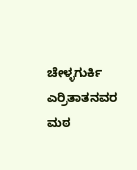ಚೇಳ್ಳಗುರ್ಕಿ ಎರ್ರಿತಾತನವರ ಮಠ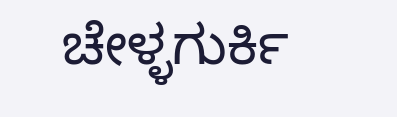ಚೇಳ್ಳಗುರ್ಕಿ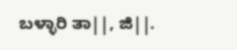ಬಳ್ಳಾರಿ ತಾ||, ಜಿ||.